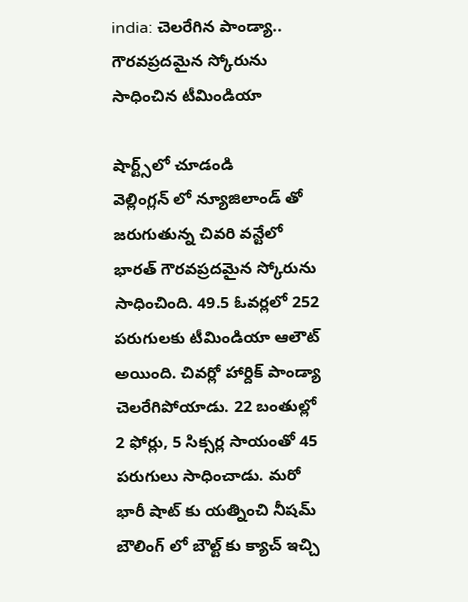india: చెలరేగిన పాండ్యా.. గౌరవప్రదమైన స్కోరును సాధించిన టీమిండియా

షార్ట్స్‌లో చూడండి
వెల్లింగ్లన్ లో న్యూజిలాండ్ తో జరుగుతున్న చివరి వన్టేలో భారత్ గౌరవప్రదమైన స్కోరును సాధించింది. 49.5 ఓవర్లలో 252 పరుగులకు టీమిండియా ఆలౌట్ అయింది. చివర్లో హార్దిక్ పాండ్యా చెలరేగిపోయాడు. 22 బంతుల్లో 2 ఫోర్లు, 5 సిక్సర్ల సాయంతో 45 పరుగులు సాధించాడు. మరో భారీ షాట్ కు యత్నించి నీషమ్ బౌలింగ్ లో బౌల్ట్ కు క్యాచ్ ఇచ్చి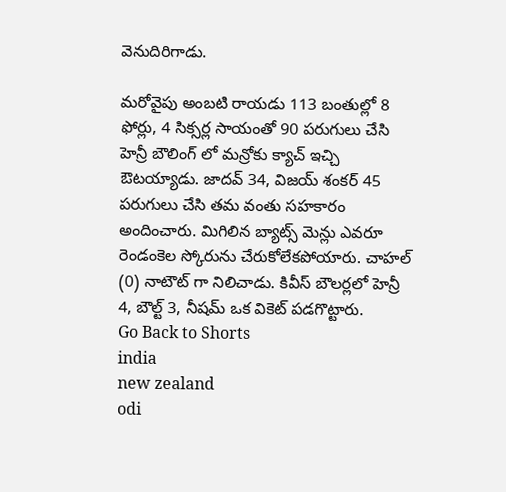వెనుదిరిగాడు.

మరోవైపు అంబటి రాయడు 113 బంతుల్లో 8 ఫోర్లు, 4 సిక్సర్ల సాయంతో 90 పరుగులు చేసి హెన్రీ బౌలింగ్ లో మన్రోకు క్యాచ్ ఇచ్చి ఔటయ్యాడు. జాదవ్ 34, విజయ్ శంకర్ 45 పరుగులు చేసి తమ వంతు సహకారం అందించారు. మిగిలిన బ్యాట్స్ మెన్లు ఎవరూ రెండంకెల స్కోరును చేరుకోలేకపోయారు. చాహల్ (0) నాటౌట్ గా నిలిచాడు. కివీస్ బౌలర్లలో హెన్రీ 4, బౌల్ట్ 3, నీషమ్ ఒక వికెట్ పడగొట్టారు.
Go Back to Shorts
india
new zealand
odi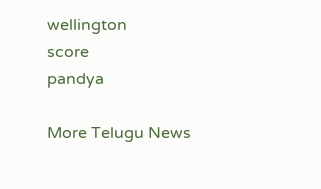wellington
score
pandya

More Telugu News